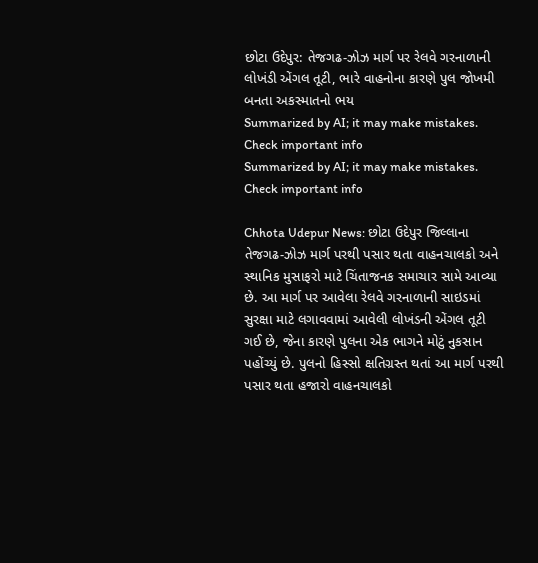છોટા ઉદેપુર: તેજગઢ-ઝોઝ માર્ગ પર રેલવે ગરનાળાની લોખંડી એંગલ તૂટી, ભારે વાહનોના કારણે પુલ જોખમી બનતા અકસ્માતનો ભય
Summarized by AI; it may make mistakes. Check important info
Summarized by AI; it may make mistakes. Check important info

Chhota Udepur News: છોટા ઉદેપુર જિલ્લાના તેજગઢ-ઝોઝ માર્ગ પરથી પસાર થતા વાહનચાલકો અને સ્થાનિક મુસાફરો માટે ચિંતાજનક સમાચાર સામે આવ્યા છે. આ માર્ગ પર આવેલા રેલવે ગરનાળાની સાઇડમાં સુરક્ષા માટે લગાવવામાં આવેલી લોખંડની એંગલ તૂટી ગઈ છે, જેના કારણે પુલના એક ભાગને મોટું નુકસાન પહોંચ્યું છે. પુલનો હિસ્સો ક્ષતિગ્રસ્ત થતાં આ માર્ગ પરથી પસાર થતા હજારો વાહનચાલકો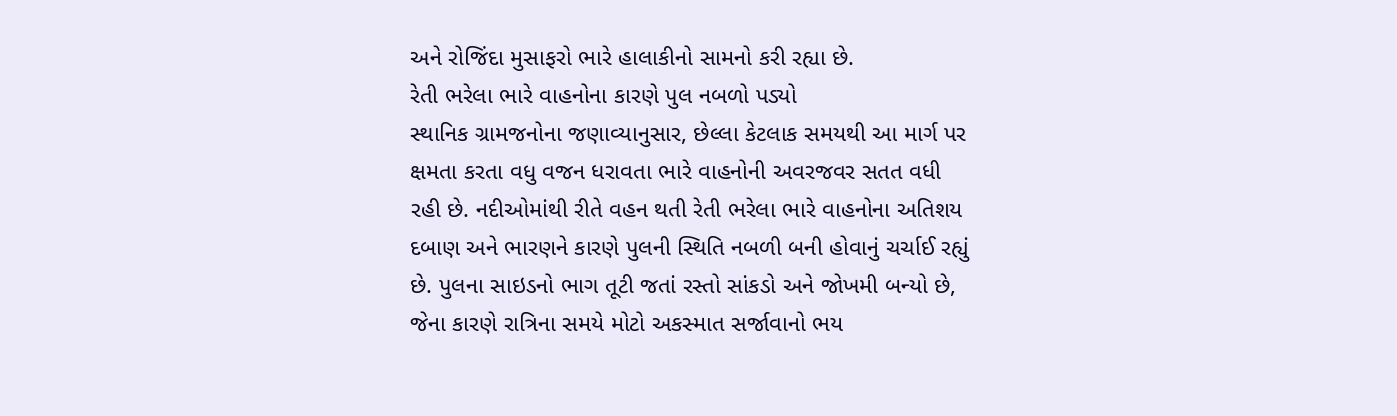અને રોજિંદા મુસાફરો ભારે હાલાકીનો સામનો કરી રહ્યા છે.
રેતી ભરેલા ભારે વાહનોના કારણે પુલ નબળો પડ્યો
સ્થાનિક ગ્રામજનોના જણાવ્યાનુસાર, છેલ્લા કેટલાક સમયથી આ માર્ગ પર ક્ષમતા કરતા વધુ વજન ધરાવતા ભારે વાહનોની અવરજવર સતત વધી રહી છે. નદીઓમાંથી રીતે વહન થતી રેતી ભરેલા ભારે વાહનોના અતિશય દબાણ અને ભારણને કારણે પુલની સ્થિતિ નબળી બની હોવાનું ચર્ચાઈ રહ્યું છે. પુલના સાઇડનો ભાગ તૂટી જતાં રસ્તો સાંકડો અને જોખમી બન્યો છે, જેના કારણે રાત્રિના સમયે મોટો અકસ્માત સર્જાવાનો ભય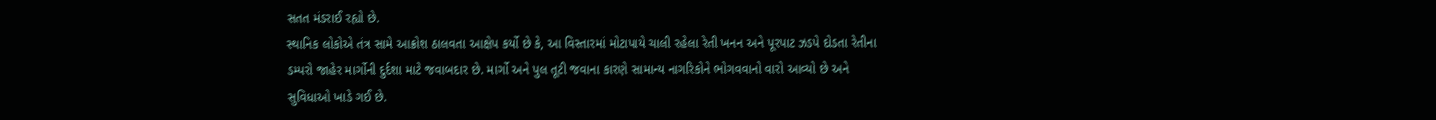સતત મંડરાઈ રહ્યો છે.
સ્થાનિક લોકોએ તંત્ર સામે આક્રોશ ઠાલવતા આક્ષેપ કર્યો છે કે, આ વિસ્તારમાં મોટાપાયે ચાલી રહેલા રેતી ખનન અને પૂરપાટ ઝડપે દોડતા રેતીના ડમ્પરો જાહેર માર્ગોની દુર્દશા માટે જવાબદાર છે. માર્ગો અને પુલ તૂટી જવાના કારણે સામાન્ય નાગરિકોને ભોગવવાનો વારો આવ્યો છે અને સુવિધાઓ ખાડે ગઈ છે.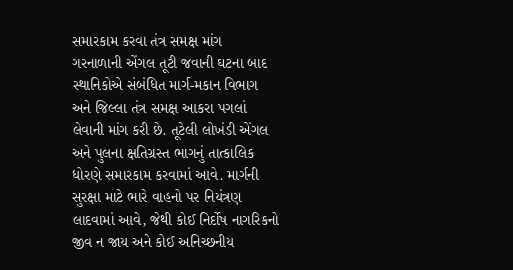સમારકામ કરવા તંત્ર સમક્ષ માંગ
ગરનાળાની એંગલ તૂટી જવાની ઘટના બાદ સ્થાનિકોએ સંબંધિત માર્ગ-મકાન વિભાગ અને જિલ્લા તંત્ર સમક્ષ આકરા પગલાં લેવાની માંગ કરી છે. તૂટેલી લોખંડી એંગલ અને પુલના ક્ષતિગ્રસ્ત ભાગનું તાત્કાલિક ધોરણે સમારકામ કરવામાં આવે. માર્ગની સુરક્ષા માટે ભારે વાહનો પર નિયંત્રણ લાદવામાં આવે, જેથી કોઈ નિર્દોષ નાગરિકનો જીવ ન જાય અને કોઈ અનિચ્છનીય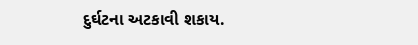દુર્ઘટના અટકાવી શકાય.